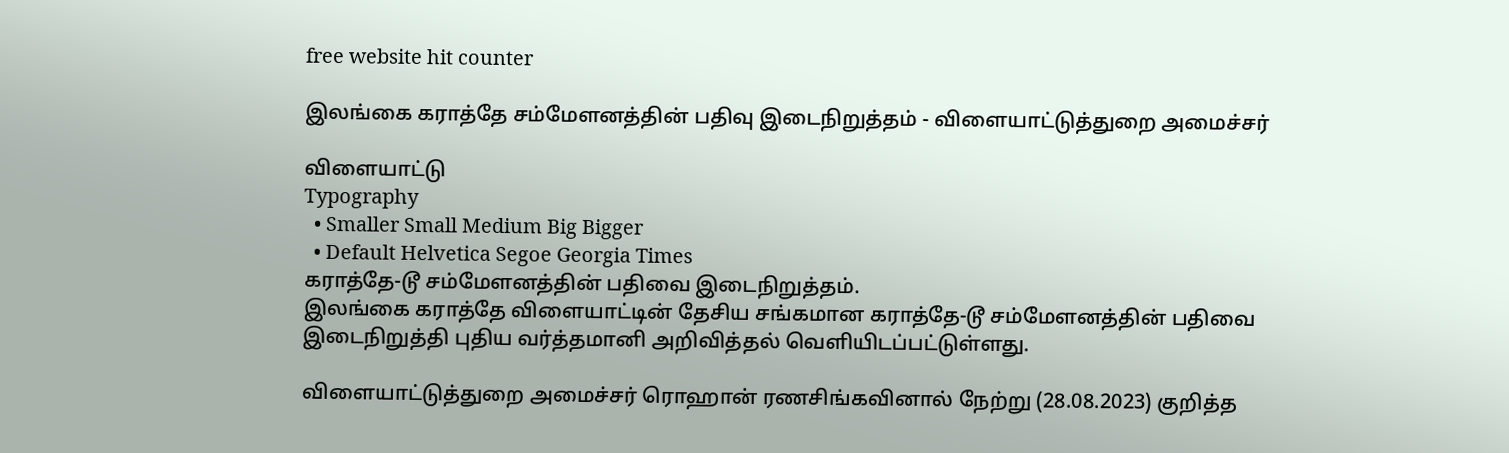free website hit counter

இலங்கை கராத்தே சம்மேளனத்தின் பதிவு இடைநிறுத்தம் - விளையாட்டுத்துறை அமைச்சர்

விளையாட்டு
Typography
  • Smaller Small Medium Big Bigger
  • Default Helvetica Segoe Georgia Times
கராத்தே-டூ சம்மேளனத்தின் பதிவை இடைநிறுத்தம்.
இலங்கை கராத்தே விளையாட்டின் தேசிய சங்கமான கராத்தே-டூ சம்மேளனத்தின் பதிவை இடைநிறுத்தி புதிய வர்த்தமானி அறிவித்தல் வெளியிடப்பட்டுள்ளது.

விளையாட்டுத்துறை அமைச்சர் ரொஹான் ரணசிங்கவினால் நேற்று (28.08.2023) குறித்த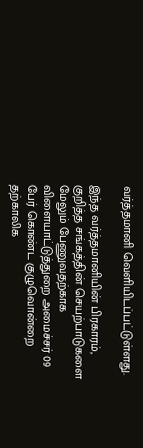வர்த்தமானி வெளியிடப்பட்டுள்ளது.

இந்த வர்த்தமானியின் பிரகாரம், குறித்த சங்கத்தின் செயற்பாடுகளை மேலும் பேணுவதற்காக விளையாட்டுத்துறை அமைச்சர் 09 பேர் கொண்ட குழுவொன்றை தற்காலிக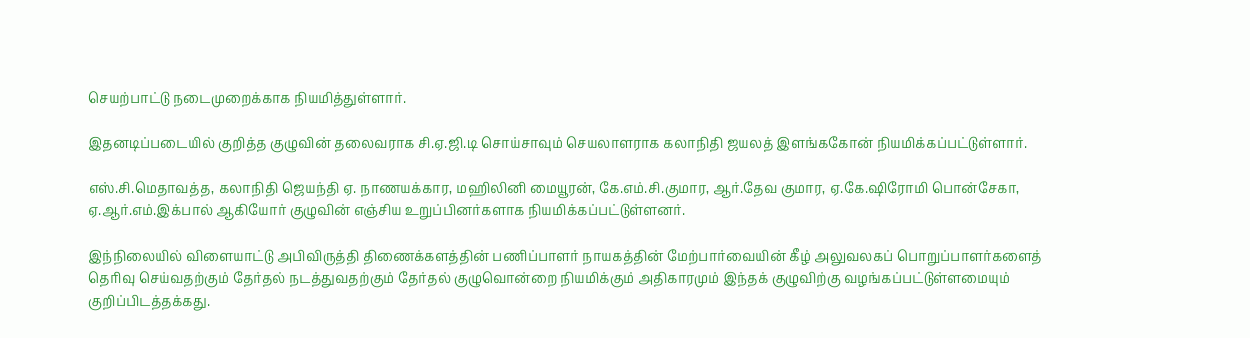செயற்பாட்டு நடைமுறைக்காக நியமித்துள்ளார்.

இதனடிப்படையில் குறித்த குழுவின் தலைவராக சி.ஏ.ஜி.டி சொய்சாவும் செயலாளராக கலாநிதி ஜயலத் இளங்ககோன் நியமிக்கப்பட்டுள்ளார்.

எஸ்.சி.மெதாவத்த, கலாநிதி ஜெயந்தி ஏ. நாணயக்கார, மஹிலினி மையூரன், கே.எம்.சி.குமார, ஆர்.தேவ குமார, ஏ.கே.ஷிரோமி பொன்சேகா, ஏ.ஆர்.எம்.இக்பால் ஆகியோர் குழுவின் எஞ்சிய உறுப்பினர்களாக நியமிக்கப்பட்டுள்ளனர்.

இந்நிலையில் விளையாட்டு அபிவிருத்தி திணைக்களத்தின் பணிப்பாளர் நாயகத்தின் மேற்பார்வையின் கீழ் அலுவலகப் பொறுப்பாளர்களைத் தெரிவு செய்வதற்கும் தேர்தல் நடத்துவதற்கும் தேர்தல் குழுவொன்றை நியமிக்கும் அதிகாரமும் இந்தக் குழுவிற்கு வழங்கப்பட்டுள்ளமையும் குறிப்பிடத்தக்கது.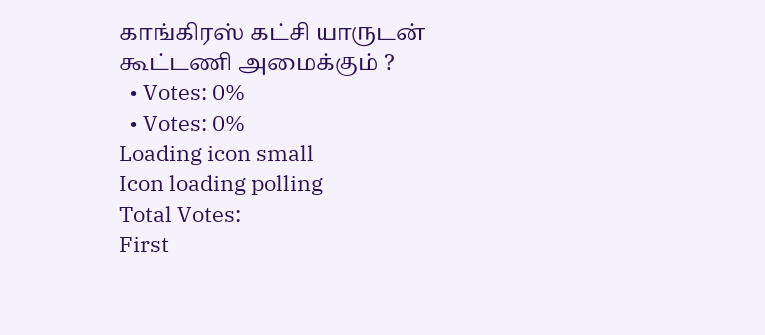காங்கிரஸ் கட்சி யாருடன் கூட்டணி அமைக்கும் ?
  • Votes: 0%
  • Votes: 0%
Loading icon small
Icon loading polling
Total Votes:
First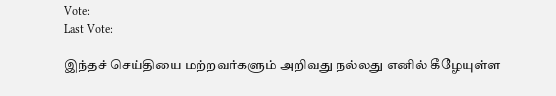Vote:
Last Vote:

இந்தச் செய்தியை மற்றவர்களும் அறிவது நல்லது எனில் கீழேயுள்ள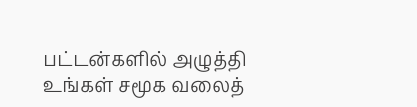பட்டன்களில் அழுத்தி உங்கள் சமூக வலைத்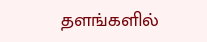தளங்களில்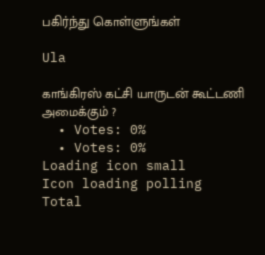பகிர்ந்து கொள்ளுங்கள்

Ula

காங்கிரஸ் கட்சி யாருடன் கூட்டணி அமைக்கும் ?
  • Votes: 0%
  • Votes: 0%
Loading icon small
Icon loading polling
Total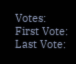Votes:
First Vote:
Last Vote: